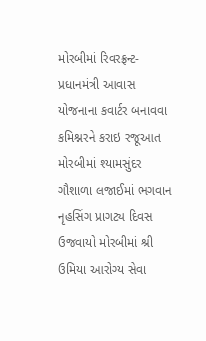મોરબીમાં રિવરફ્રન્ટ-પ્રધાનમંત્રી આવાસ યોજનાના કવાર્ટર બનાવવા કમિશ્નરને કરાઇ રજૂઆત મોરબીમાં શ્યામસુંદર ગૌશાળા લજાઈમાં ભગવાન નૃહસિંગ પ્રાગટ્ય દિવસ ઉજવાયો મોરબીમાં શ્રી ઉમિયા આરોગ્ય સેવા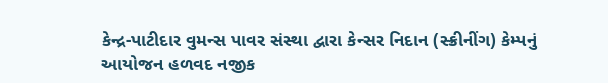કેન્દ્ર-પાટીદાર વુમન્સ પાવર સંસ્થા દ્વારા કેન્સર નિદાન (સ્ક્રીનીંગ) કેમ્પનું આયોજન હળવદ નજીક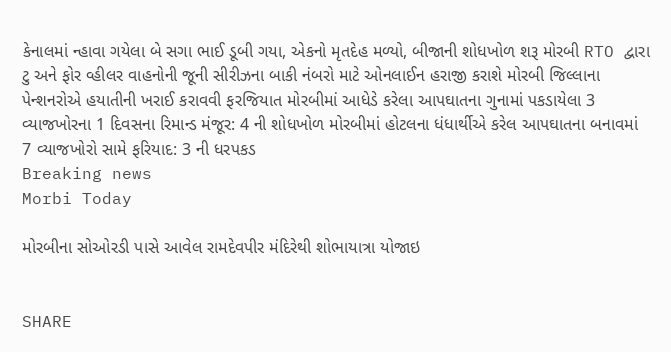કેનાલમાં ન્હાવા ગયેલા બે સગા ભાઈ ડૂબી ગયા, એકનો મૃતદેહ મળ્યો, બીજાની શોધખોળ શરૂ મોરબી RTO દ્વારા ટુ અને ફોર વ્હીલર વાહનોની જૂની સીરીઝના બાકી નંબરો માટે ઓનલાઈન હરાજી કરાશે મોરબી જિલ્લાના પેન્શનરોએ હયાતીની ખરાઈ કરાવવી ફરજિયાત મોરબીમાં આધેડે કરેલા આપઘાતના ગુનામાં પકડાયેલા 3 વ્યાજખોરના 1 દિવસના રિમાન્ડ મંજૂર: 4 ની શોધખોળ મોરબીમાં હોટલના ધંધાર્થીએ કરેલ આપઘાતના બનાવમાં 7 વ્યાજખોરો સામે ફરિયાદ: 3 ની ધરપકડ
Breaking news
Morbi Today

મોરબીના સોઓરડી પાસે આવેલ રામદેવપીર મંદિરેથી શોભાયાત્રા યોજાઇ


SHARE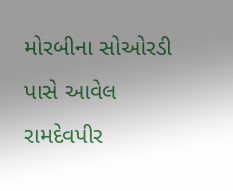મોરબીના સોઓરડી પાસે આવેલ રામદેવપીર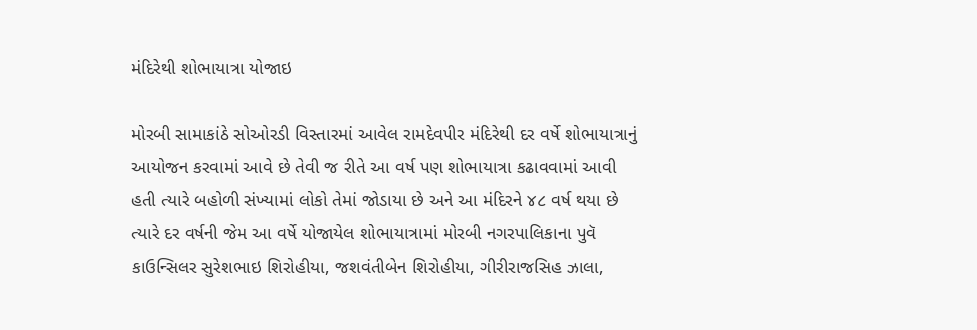મંદિરેથી શોભાયાત્રા યોજાઇ

મોરબી સામાકાંઠે સોઓરડી વિસ્તારમાં આવેલ રામદેવપીર મંદિરેથી દર વર્ષે શોભાયાત્રાનું આયોજન કરવામાં આવે છે તેવી જ રીતે આ વર્ષ પણ શોભાયાત્રા કઢાવવામાં આવી હતી ત્યારે બહોળી સંખ્યામાં લોકો તેમાં જોડાયા છે અને આ મંદિરને ૪૮ વર્ષ થયા છે ત્યારે દર વર્ષની જેમ આ વર્ષે યોજાયેલ શોભાયાત્રામાં મોરબી નગરપાલિકાના પુવૅ કાઉન્સિલર સુરેશભાઇ શિરોહીયા, જશવંતીબેન શિરોહીયા, ગીરીરાજસિહ ઝાલા,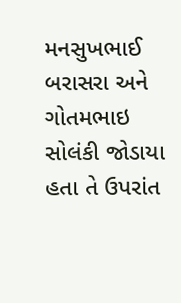મનસુખભાઈ બરાસરા અને ગોતમભાઇ સોલંકી જોડાયા હતા તે ઉપરાંત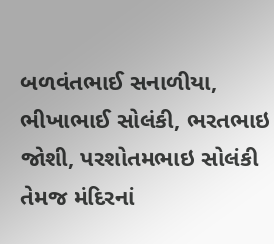બળવંતભાઈ સનાળીયા, ભીખાભાઈ સોલંકી, ભરતભાઇ જોશી, પરશોતમભાઇ સોલંકી તેમજ મંદિરનાં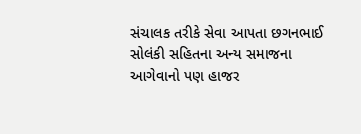સંચાલક તરીકે સેવા આપતા છગનભાઈ સોલંકી સહિતના અન્ય સમાજના આગેવાનો પણ હાજર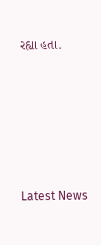રહ્યા હતા.






Latest News